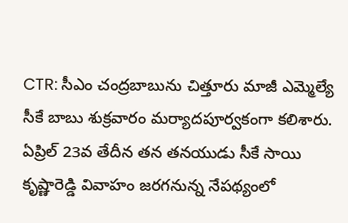CTR: సీఎం చంద్రబాబును చిత్తూరు మాజీ ఎమ్మెల్యే సీకే బాబు శుక్రవారం మర్యాదపూర్వకంగా కలిశారు. ఏప్రిల్ 23వ తేదీన తన తనయుడు సీకే సాయి కృష్ణారెడ్డి వివాహం జరగనున్న నేపథ్యంలో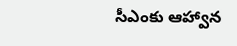సీఎంకు ఆహ్వాన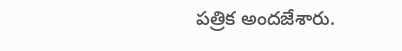పత్రిక అందజేశారు.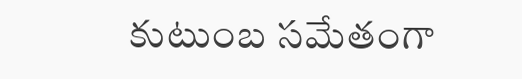కుటుంబ సమేతంగా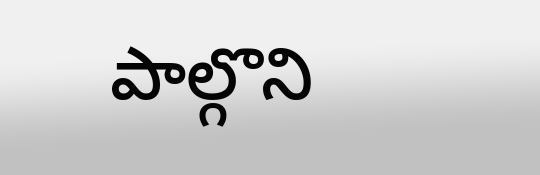పాల్గొని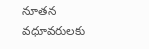నూతన వధూవరులకు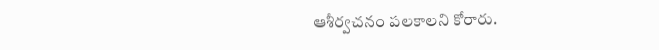ఆశీర్వచనం పలకాలని కోరారు.